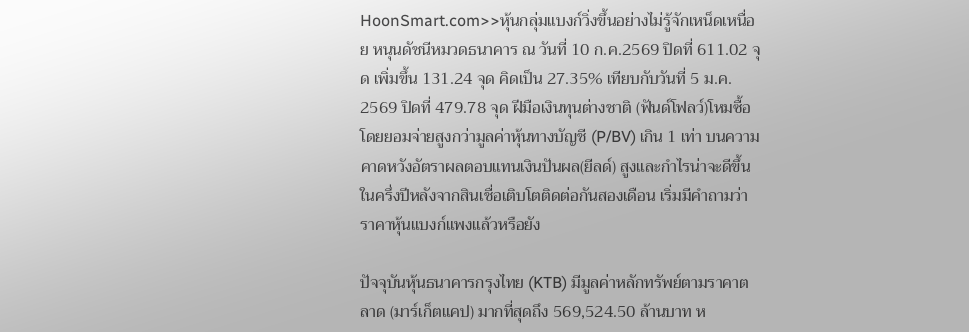HoonSmart.com>>หุ้นกลุ่มแบงก์วิ่งขึ้นอย่างไม่รู้จักเหน็ดเหนื่อย หนุนดัชนีหมวดธนาคาร ณ วันที่ 10 ก.ค.2569 ปิดที่ 611.02 จุด เพิ่มขึ้น 131.24 จุด คิดเป็น 27.35% เทียบกับวันที่ 5 ม.ค. 2569 ปิดที่ 479.78 จุด ฝีมือเงินทุนต่างชาติ (ฟันด์โฟลว์)โหมซื้อ โดยยอมจ่ายสูงกว่ามูลค่าหุ้นทางบัญชี (P/BV) เกิน 1 เท่า บนความคาดหวังอัตราผลตอบแทนเงินปันผล(ยีลด์) สูงและกำไรน่าจะดีขึ้นในครึ่งปีหลังจากสินเชื่อเติบโตติดต่อกันสองเดือน เริ่มมีคำถามว่าราคาหุ้นแบงก์แพงแล้วหรือยัง

ปัจจุบันหุ้นธนาคารกรุงไทย (KTB) มีมูลค่าหลักทรัพย์ตามราคาตลาด (มาร์เก็ตแคป) มากที่สุดถึง 569,524.50 ล้านบาท ห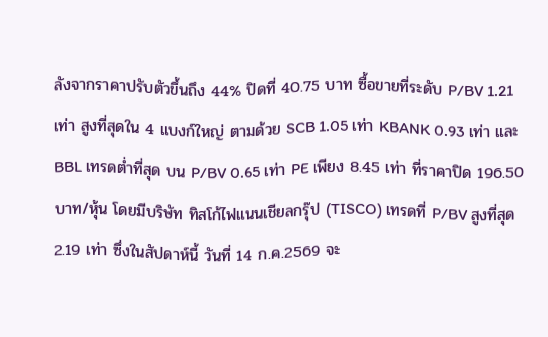ลังจากราคาปรับตัวขึ้นถึง 44% ปิดที่ 40.75 บาท ซื้อขายที่ระดับ P/BV 1.21 เท่า สูงที่สุดใน 4 แบงก์ใหญ่ ตามด้วย SCB 1.05 เท่า KBANK 0.93 เท่า และ BBL เทรดต่ำที่สุด บน P/BV 0.65 เท่า PE เพียง 8.45 เท่า ที่ราคาปิด 196.50 บาท/หุ้น โดยมีบริษัท ทิสโก้ไฟแนนเชียลกรุ๊ป (TISCO) เทรดที่ P/BV สูงที่สุด 2.19 เท่า ซึ่งในสัปดาห์นี้ วันที่ 14 ก.ค.2569 จะ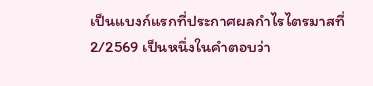เป็นแบงก์แรกที่ประกาศผลกำไรไตรมาสที่ 2/2569 เป็นหนึ่งในคำตอบว่า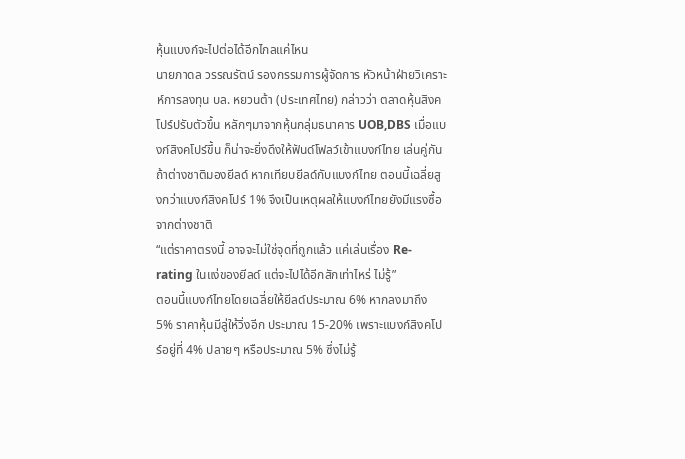หุ้นแบงก์จะไปต่อได้อีกไกลแค่ไหน
นายภาดล วรรณรัตน์ รองกรรมการผู้จัดการ หัวหน้าฝ่ายวิเคราะห์การลงทุน บล. หยวนต้า (ประเทศไทย) กล่าวว่า ตลาดหุ้นสิงคโปร์ปรับตัวขึ้น หลักๆมาจากหุ้นกลุ่มธนาคาร UOB,DBS เมื่อแบงก์สิงคโปร์ขึ้น ก็น่าจะยิ่งดึงให้ฟันด์โฟลว์เข้าแบงก์ไทย เล่นคู่กัน ถ้าต่างชาติมองยีลด์ หากเทียบยีลด์กับแบงก์ไทย ตอนนี้เฉลี่ยสูงกว่าแบงก์สิงคโปร์ 1% จึงเป็นเหตุผลให้แบงก์ไทยยังมีแรงซื้อจากต่างชาติ
“แต่ราคาตรงนี้ อาจจะไม่ใช่จุดที่ถูกแล้ว แค่เล่นเรื่อง Re-rating ในแง่ของยีลด์ แต่จะไปได้อีกสักเท่าไหร่ ไม่รู้”
ตอนนี้แบงก์ไทยโดยเฉลี่ยให้ยีลด์ประมาณ 6% หากลงมาถึง 5% ราคาหุ้นมีลู่ให้วิ่งอีก ประมาณ 15-20% เพราะแบงก์สิงคโปร์อยู่ที่ 4% ปลายๆ หรือประมาณ 5% ซึ่งไม่รู้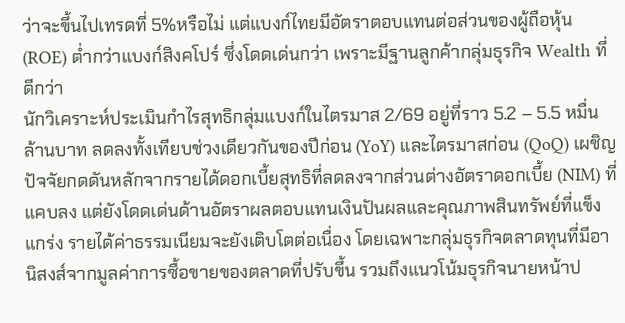ว่าจะขึ้นไปเทรดที่ 5%หรือไม่ แต่แบงก์ไทยมีอัตราตอบแทนต่อส่วนของผู้ถือหุ้น (ROE) ต่ำกว่าแบงก์สิงคโปร์ ซึ่งโดดเด่นกว่า เพราะมีฐานลูกค้ากลุ่มธุรกิจ Wealth ที่ดีกว่า
นักวิเคราะห์ประเมินกำไรสุทธิกลุ่มแบงก์ในไตรมาส 2/69 อยู่ที่ราว 5.2 – 5.5 หมื่นล้านบาท ลดลงทั้งเทียบช่วงเดียวกันของปีก่อน (YoY) และไตรมาสก่อน (QoQ) เผชิญปัจจัยกดดันหลักจากรายได้ดอกเบี้ยสุทธิที่ลดลงจากส่วนต่างอัตราดอกเบี้ย (NIM) ที่แคบลง แต่ยังโดดเด่นด้านอัตราผลตอบแทนเงินปันผลและคุณภาพสินทรัพย์ที่แข็งแกร่ง รายได้ค่าธรรมเนียมจะยังเติบโตต่อเนื่อง โดยเฉพาะกลุ่มธุรกิจตลาดทุนที่มีอานิสงส์จากมูลค่าการซื้อขายของตลาดที่ปรับขึ้น รวมถึงแนวโน้มธุรกิจนายหน้าป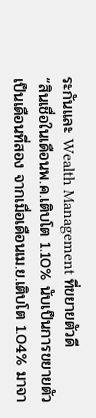ระกันและ Wealth Management ที่ขยายตัวดี
“สินเชื่อในเดือนพ.ค.เติบโต 1.10% นับเป็นการขยายตัวเป็นเดือนที่สอง จากเมื่อเดือนเม.ย.เติบโต 1.04% มาจา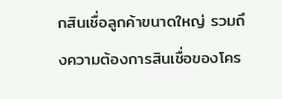กสินเชื่อลูกค้าขนาดใหญ่ รวมถึงความต้องการสินเชื่อของโคร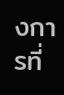งการที่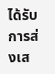ได้รับการส่งเส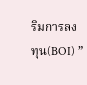ริมการลงทุน(BOI) ”